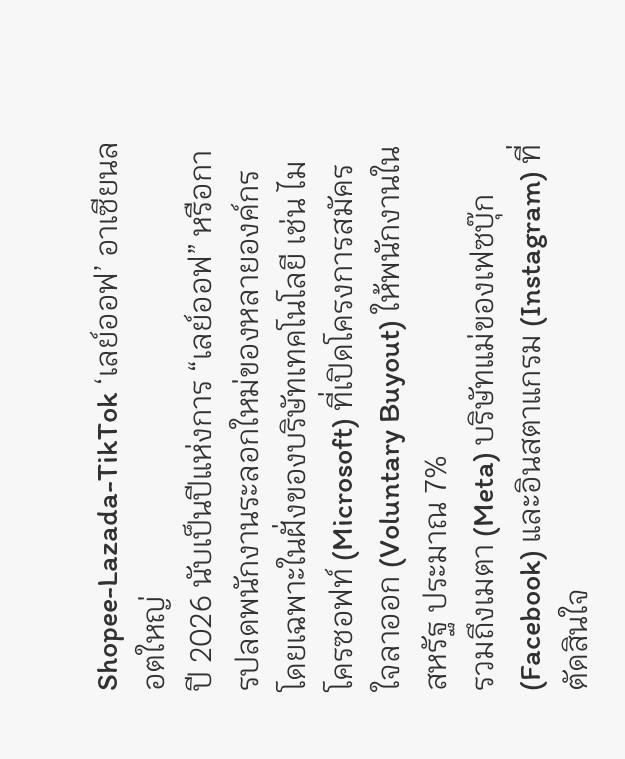Shopee-Lazada-TikTok ‘เลย์ออฟ’ อาเซียนลอตใหญ่
ปี 2026 นับเป็นปีแห่งการ “เลย์ออฟ” หรือการปลดพนักงานระลอกใหม่ของหลายองค์กร โดยเฉพาะในฝั่งของบริษัทเทคโนโลยี เช่น ไมโครซอฟท์ (Microsoft) ที่เปิดโครงการสมัครใจลาออก (Voluntary Buyout) ให้พนักงานในสหรัฐ ประมาณ 7%
รวมถึงเมตา (Meta) บริษัทแม่ของเฟซบุ๊ก (Facebook) และอินสตาแกรม (Instagram) ที่ตัดสินใจ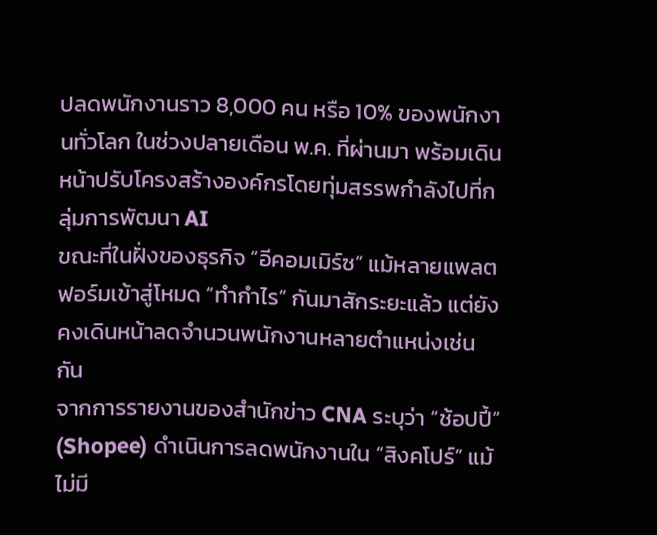ปลดพนักงานราว 8,000 คน หรือ 10% ของพนักงานทั่วโลก ในช่วงปลายเดือน พ.ค. ที่ผ่านมา พร้อมเดินหน้าปรับโครงสร้างองค์กรโดยทุ่มสรรพกำลังไปที่กลุ่มการพัฒนา AI
ขณะที่ในฝั่งของธุรกิจ “อีคอมเมิร์ซ” แม้หลายแพลตฟอร์มเข้าสู่โหมด “ทำกำไร” กันมาสักระยะแล้ว แต่ยังคงเดินหน้าลดจำนวนพนักงานหลายตำแหน่งเช่นกัน
จากการรายงานของสำนักข่าว CNA ระบุว่า “ช้อปปี้” (Shopee) ดำเนินการลดพนักงานใน “สิงคโปร์” แม้ไม่มี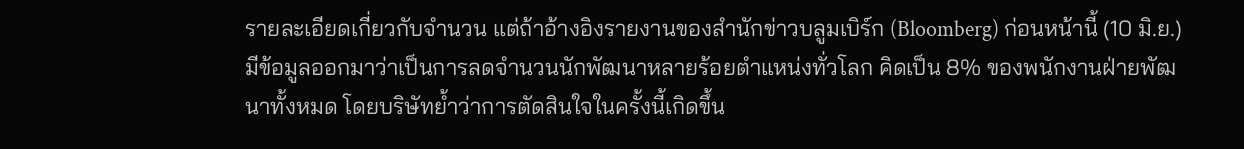รายละเอียดเกี่ยวกับจำนวน แต่ถ้าอ้างอิงรายงานของสำนักข่าวบลูมเบิร์ก (Bloomberg) ก่อนหน้านี้ (10 มิ.ย.) มีข้อมูลออกมาว่าเป็นการลดจำนวนนักพัฒนาหลายร้อยตำแหน่งทั่วโลก คิดเป็น 8% ของพนักงานฝ่ายพัฒนาทั้งหมด โดยบริษัทย้ำว่าการตัดสินใจในครั้งนี้เกิดขึ้น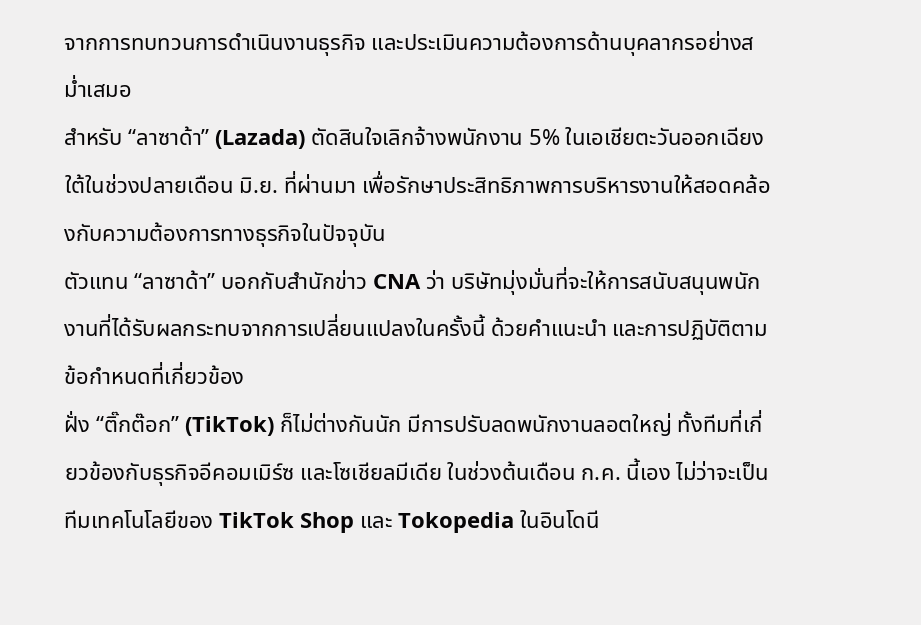จากการทบทวนการดำเนินงานธุรกิจ และประเมินความต้องการด้านบุคลากรอย่างสม่ำเสมอ
สำหรับ “ลาซาด้า” (Lazada) ตัดสินใจเลิกจ้างพนักงาน 5% ในเอเชียตะวันออกเฉียงใต้ในช่วงปลายเดือน มิ.ย. ที่ผ่านมา เพื่อรักษาประสิทธิภาพการบริหารงานให้สอดคล้องกับความต้องการทางธุรกิจในปัจจุบัน
ตัวแทน “ลาซาด้า” บอกกับสำนักข่าว CNA ว่า บริษัทมุ่งมั่นที่จะให้การสนับสนุนพนักงานที่ได้รับผลกระทบจากการเปลี่ยนแปลงในครั้งนี้ ด้วยคำแนะนำ และการปฏิบัติตามข้อกำหนดที่เกี่ยวข้อง
ฝั่ง “ติ๊กต๊อก” (TikTok) ก็ไม่ต่างกันนัก มีการปรับลดพนักงานลอตใหญ่ ทั้งทีมที่เกี่ยวข้องกับธุรกิจอีคอมเมิร์ซ และโซเชียลมีเดีย ในช่วงต้นเดือน ก.ค. นี้เอง ไม่ว่าจะเป็นทีมเทคโนโลยีของ TikTok Shop และ Tokopedia ในอินโดนี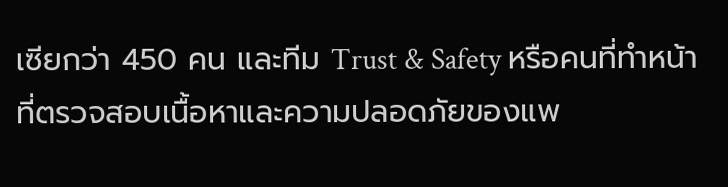เซียกว่า 450 คน และทีม Trust & Safety หรือคนที่ทำหน้าที่ตรวจสอบเนื้อหาและความปลอดภัยของแพ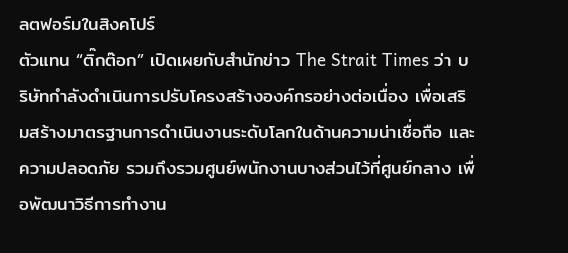ลตฟอร์มในสิงคโปร์
ตัวแทน “ติ๊กต๊อก” เปิดเผยกับสำนักข่าว The Strait Times ว่า บริษัทกำลังดำเนินการปรับโครงสร้างองค์กรอย่างต่อเนื่อง เพื่อเสริมสร้างมาตรฐานการดำเนินงานระดับโลกในด้านความน่าเชื่อถือ และความปลอดภัย รวมถึงรวมศูนย์พนักงานบางส่วนไว้ที่ศูนย์กลาง เพื่อพัฒนาวิธีการทำงาน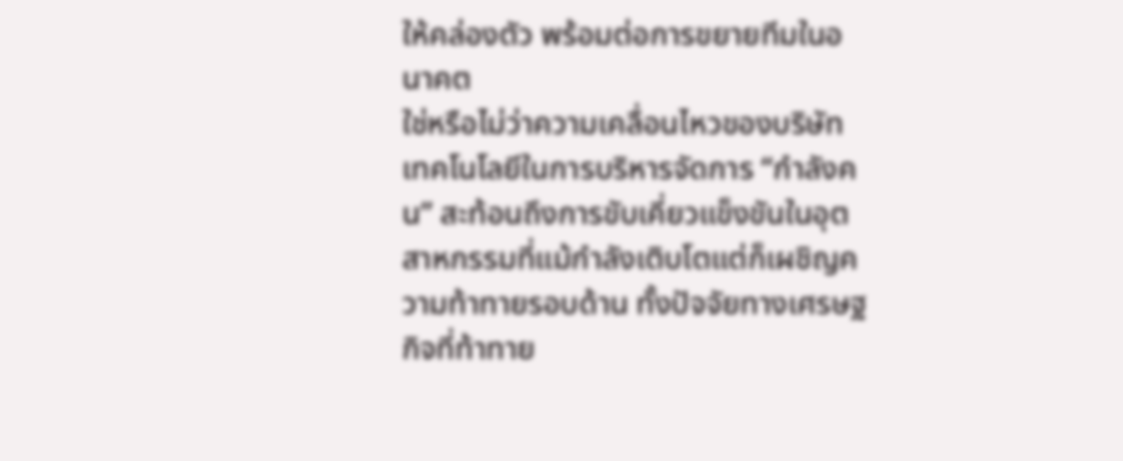ให้คล่องตัว พร้อมต่อการขยายทีมในอนาคต
ใช่หรือไม่ว่าความเคลื่อนไหวของบริษัทเทคโนโลยีในการบริหารจัดการ “กำลังคน” สะท้อนถึงการขับเคี่ยวแข็งขันในอุตสาหกรรมที่แม้กำลังเติบโตแต่ก็เผชิญความท้าทายรอบด้าน ทั้งปัจจัยทางเศรษฐกิจที่ท้าทาย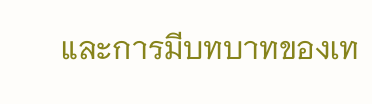และการมีบทบาทของเท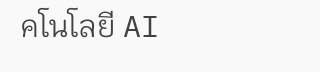คโนโลยี AI